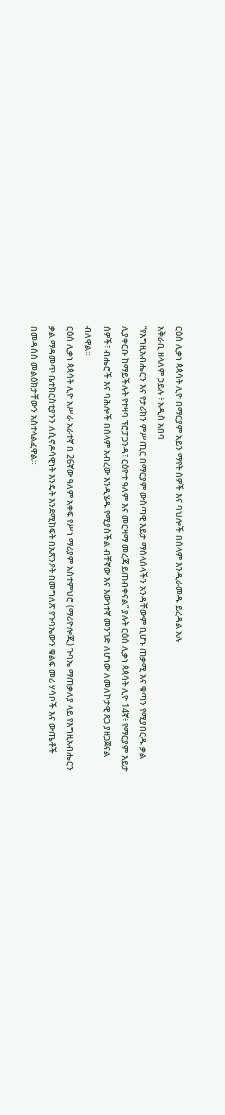ርዕሰ ሊቃነ ጳጳሳት ሊዮ በማርያም አይን ማየት ሰዎች እና ባህሎች በሰላም እንዲራመዱ ይረዳል አሉ
አቅራቢ ዘላለም ኃይሉ ፥ አዲስ አበባ
“የእግዚአብሔርን እና የታሪክን ምሥጢር በማርያም ውስጣዊ እይታ ማሰላሰላችን አንዳቸውም ቢሆኑ ጠቃሚ እና ቁጣን የሚያበርዱ ቃል ሊያቀርቡ ከማይችሉት የተዛባ ፕሮፓጋንዳ፣ ርዕዮተ ዓለም እና መርዛማ መረጃ ይጠብቀናል” ያሉት ርዕሰ ሊቃነ ጳጳሳት ሊዮ 14ኛ፥ የማርያም እይታ ሰዎች፣ ብሔሮች እና ባሕሎች በሰላም አብረው እንዲሄዱ የሚያስችል ብቸኛው እና እውነተኛ መንገድ ለሆነው ለመለኮታዊ ጸጋ ያዘጋጀናል ብለዋል።
ርዕሰ ሊቃነ ጳጳሳት ሊዮ አሥራ አራተኛ በ 26ኛው ዓለም አቀፍ የሥነ ማሪያም አስተምህሮ (ማሪዮሎጂ) ጉባኤ ማጠቃለያ ላይ የእግዚአብሔርን ቃል ማዳመጥ ቤተክርስቲያንን ለሲኖዶሳዊነት እንዴት እንደሚከፍት በአጽንዖት በመግለጽ የጉባኤውን ቁልፍ መሪ ሃሳቦች እና ውጤቶች በመዳሰስ መልዕክታቸውን አስተላልፈዋል።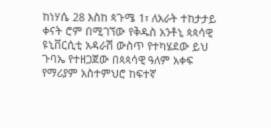ከነሃሴ 28 እስከ ጳጉሜ 1፣ ለአራት ተከታታይ ቀናት ሮም በሚገኘው የቅዱስ አንቶኒ ጳጳሳዊ ዩኒቨርሲቲ አዳራሽ ውስጥ የተካሄደው ይህ ጉባኤ የተዘጋጀው በጳጳሳዊ ዓለም አቀፍ የማሪያም አስተምህሮ ከፍተኛ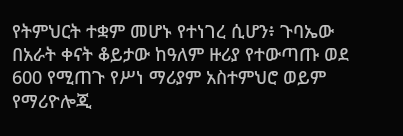የትምህርት ተቋም መሆኑ የተነገረ ሲሆን፥ ጉባኤው በአራት ቀናት ቆይታው ከዓለም ዙሪያ የተውጣጡ ወደ 600 የሚጠጉ የሥነ ማሪያም አስተምህሮ ወይም የማሪዮሎጂ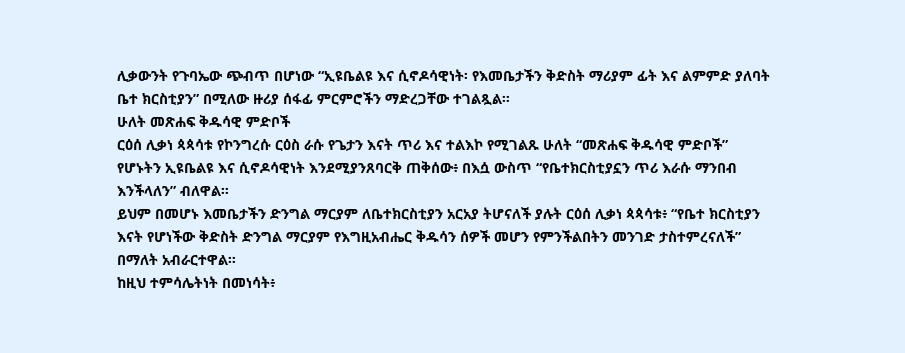ሊቃውንት የጉባኤው ጭብጥ በሆነው “ኢዩቤልዩ እና ሲኖዶሳዊነት፡ የእመቤታችን ቅድስት ማሪያም ፊት እና ልምምድ ያለባት ቤተ ክርስቲያን” በሚለው ዙሪያ ሰፋፊ ምርምሮችን ማድረጋቸው ተገልጿል።
ሁለት መጽሐፍ ቅዱሳዊ ምድቦች
ርዕሰ ሊቃነ ጳጳሳቱ የኮንግረሱ ርዕስ ራሱ የጌታን እናት ጥሪ እና ተልእኮ የሚገልጹ ሁለት “መጽሐፍ ቅዱሳዊ ምድቦች” የሆኑትን ኢዩቤልዩ እና ሲኖዶሳዊነት እንደሚያንጸባርቅ ጠቅሰው፥ በእሷ ውስጥ “የቤተክርስቲያኗን ጥሪ እራሱ ማንበብ እንችላለን” ብለዋል።
ይህም በመሆኑ እመቤታችን ድንግል ማርያም ለቤተክርስቲያን አርአያ ትሆናለች ያሉት ርዕሰ ሊቃነ ጳጳሳቱ፥ “የቤተ ክርስቲያን እናት የሆነችው ቅድስት ድንግል ማርያም የእግዚአብሔር ቅዱሳን ሰዎች መሆን የምንችልበትን መንገድ ታስተምረናለች” በማለት አብራርተዋል።
ከዚህ ተምሳሌትነት በመነሳት፥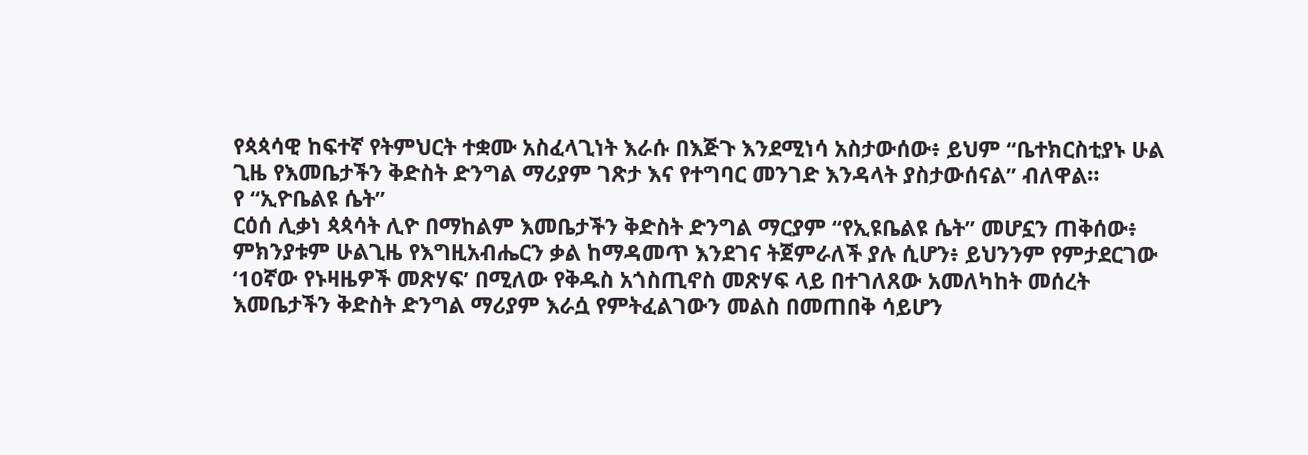የጳጳሳዊ ከፍተኛ የትምህርት ተቋሙ አስፈላጊነት እራሱ በእጅጉ እንደሚነሳ አስታውሰው፥ ይህም “ቤተክርስቲያኑ ሁል ጊዜ የእመቤታችን ቅድስት ድንግል ማሪያም ገጽታ እና የተግባር መንገድ እንዳላት ያስታውሰናል” ብለዋል።
የ “ኢዮቤልዩ ሴት”
ርዕሰ ሊቃነ ጳጳሳት ሊዮ በማከልም እመቤታችን ቅድስት ድንግል ማርያም “የኢዩቤልዩ ሴት” መሆኗን ጠቅሰው፥ ምክንያቱም ሁልጊዜ የእግዚአብሔርን ቃል ከማዳመጥ እንደገና ትጀምራለች ያሉ ሲሆን፥ ይህንንም የምታደርገው ‘10ኛው የኑዛዜዎች መጽሃፍ’ በሚለው የቅዱስ አጎስጢኖስ መጽሃፍ ላይ በተገለጸው አመለካከት መሰረት እመቤታችን ቅድስት ድንግል ማሪያም እራሷ የምትፈልገውን መልስ በመጠበቅ ሳይሆን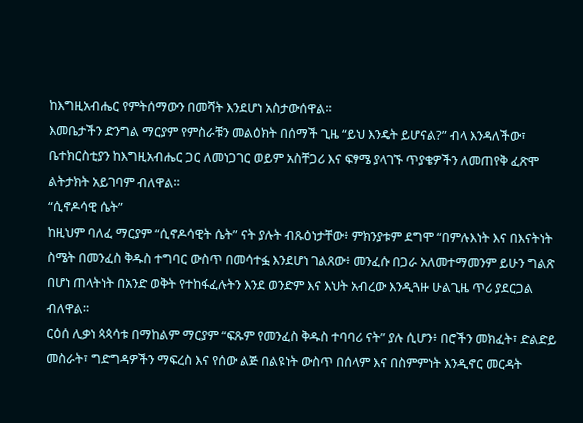ከእግዚአብሔር የምትሰማውን በመሻት እንደሆነ አስታውሰዋል።
እመቤታችን ድንግል ማርያም የምስራቹን መልዕክት በሰማች ጊዜ “ይህ እንዴት ይሆናል?” ብላ እንዳለችው፣ ቤተክርስቲያን ከእግዚአብሔር ጋር ለመነጋገር ወይም አስቸጋሪ እና ፍፃሜ ያላገኙ ጥያቄዎችን ለመጠየቅ ፈጽሞ ልትታክት አይገባም ብለዋል።
“ሲኖዶሳዊ ሴት”
ከዚህም ባለፈ ማርያም “ሲኖዶሳዊት ሴት” ናት ያሉት ብጹዕነታቸው፥ ምክንያቱም ደግሞ “በምሉእነት እና በእናትነት ስሜት በመንፈስ ቅዱስ ተግባር ውስጥ በመሳተፏ እንደሆነ ገልጸው፥ መንፈሱ በጋራ አለመተማመንም ይሁን ግልጽ በሆነ ጠላትነት በአንድ ወቅት የተከፋፈሉትን እንደ ወንድም እና እህት አብረው እንዲጓዙ ሁልጊዜ ጥሪ ያደርጋል ብለዋል።
ርዕሰ ሊቃነ ጳጳሳቱ በማከልም ማርያም “ፍጹም የመንፈስ ቅዱስ ተባባሪ ናት” ያሉ ሲሆን፥ በሮችን መክፈት፣ ድልድይ መስራት፣ ግድግዳዎችን ማፍረስ እና የሰው ልጅ በልዩነት ውስጥ በሰላም እና በስምምነት እንዲኖር መርዳት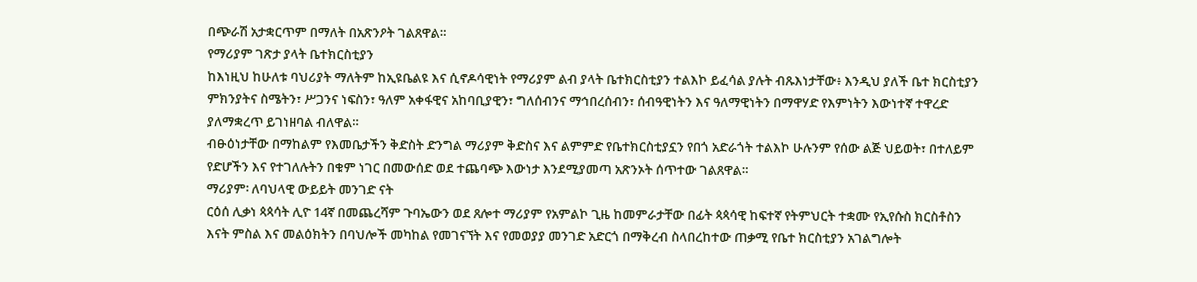በጭራሽ አታቋርጥም በማለት በአጽንዖት ገልጸዋል።
የማሪያም ገጽታ ያላት ቤተክርስቲያን
ከእነዚህ ከሁለቱ ባህሪያት ማለትም ከኢዩቤልዩ እና ሲኖዶሳዊነት የማሪያም ልብ ያላት ቤተክርስቲያን ተልእኮ ይፈሳል ያሉት ብጹእነታቸው፥ እንዲህ ያለች ቤተ ክርስቲያን ምክንያትና ስሜትን፣ ሥጋንና ነፍስን፣ ዓለም አቀፋዊና አከባቢያዊን፣ ግለሰብንና ማኅበረሰብን፣ ሰብዓዊነትን እና ዓለማዊነትን በማዋሃድ የእምነትን እውነተኛ ተዋረድ ያለማቋረጥ ይገነዘባል ብለዋል።
ብፁዕነታቸው በማከልም የእመቤታችን ቅድስት ድንግል ማሪያም ቅድስና እና ልምምድ የቤተክርስቲያኗን የበጎ አድራጎት ተልእኮ ሁሉንም የሰው ልጅ ህይወት፣ በተለይም የድሆችን እና የተገለሉትን በቁም ነገር በመውሰድ ወደ ተጨባጭ እውነታ እንደሚያመጣ አጽንኦት ሰጥተው ገልጸዋል።
ማሪያም፡ ለባህላዊ ውይይት መንገድ ናት
ርዕሰ ሊቃነ ጳጳሳት ሊዮ 14ኛ በመጨረሻም ጉባኤውን ወደ ጸሎተ ማሪያም የአምልኮ ጊዜ ከመምራታቸው በፊት ጳጳሳዊ ከፍተኛ የትምህርት ተቋሙ የኢየሱስ ክርስቶስን እናት ምስል እና መልዕክትን በባህሎች መካከል የመገናኘት እና የመወያያ መንገድ አድርጎ በማቅረብ ስላበረከተው ጠቃሚ የቤተ ክርስቲያን አገልግሎት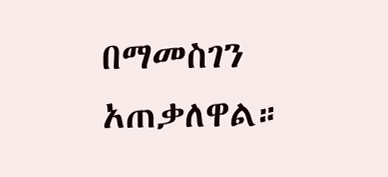በማመስገን አጠቃለዋል።